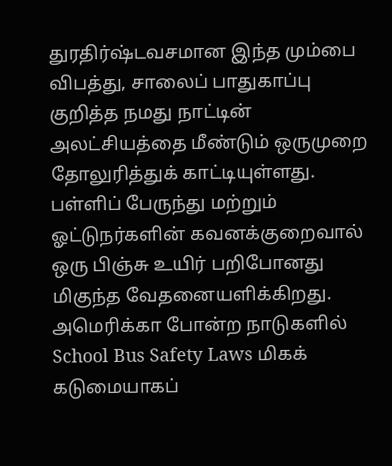துரதிர்ஷ்டவசமான இந்த மும்பை விபத்து, சாலைப் பாதுகாப்பு குறித்த நமது நாட்டின் அலட்சியத்தை மீண்டும் ஒருமுறை தோலுரித்துக் காட்டியுள்ளது. பள்ளிப் பேருந்து மற்றும் ஓட்டுநர்களின் கவனக்குறைவால் ஒரு பிஞ்சு உயிர் பறிபோனது மிகுந்த வேதனையளிக்கிறது. அமெரிக்கா போன்ற நாடுகளில் School Bus Safety Laws மிகக் கடுமையாகப்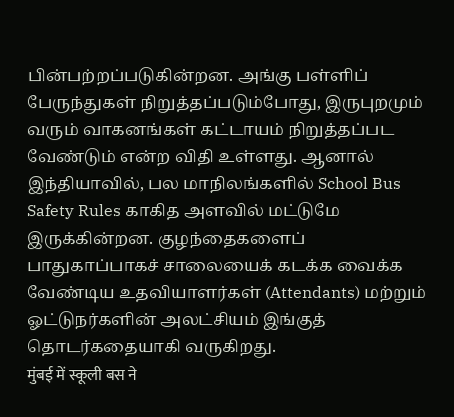பின்பற்றப்படுகின்றன. அங்கு பள்ளிப் பேருந்துகள் நிறுத்தப்படும்போது, இருபுறமும் வரும் வாகனங்கள் கட்டாயம் நிறுத்தப்பட வேண்டும் என்ற விதி உள்ளது. ஆனால் இந்தியாவில், பல மாநிலங்களில் School Bus Safety Rules காகித அளவில் மட்டுமே இருக்கின்றன. குழந்தைகளைப் பாதுகாப்பாகச் சாலையைக் கடக்க வைக்க வேண்டிய உதவியாளர்கள் (Attendants) மற்றும் ஓட்டுநர்களின் அலட்சியம் இங்குத் தொடர்கதையாகி வருகிறது.
मुंबई में स्कूली बस ने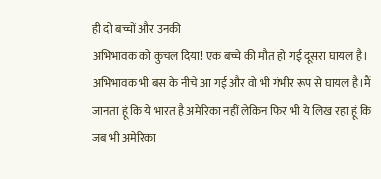ही दो बच्चों और उनकी
अभिभावक को कुचल दिया! एक बच्चे की मौत हो गई दूसरा घायल है। अभिभावक भी बस के नीचे आ गई और वो भी गंभीर रूप से घायल है।मैं जानता हूं कि ये भारत है अमेरिका नहीं लेकिन फिर भी ये लिख रहा हूं कि जब भी अमेरिका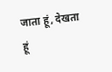जाता हूं, देखता हूं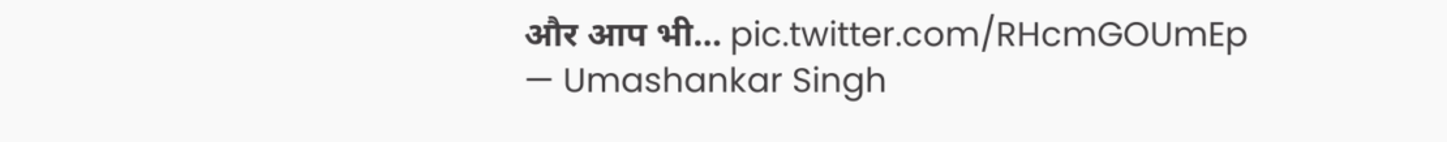और आप भी… pic.twitter.com/RHcmGOUmEp
— Umashankar Singh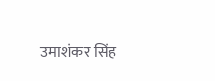उमाशंकर सिंह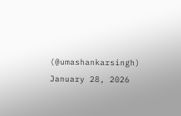(@umashankarsingh) January 28, 2026